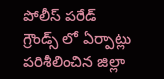పోలీస్ పరేడ్ గ్రౌండ్స్ లో ఏర్పాట్లు పరిశీలించిన జిల్లా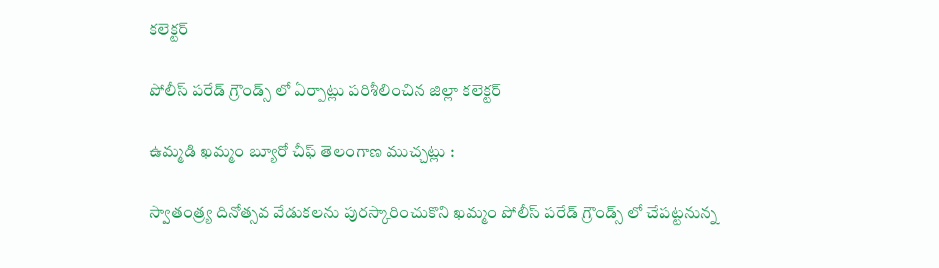కలెక్టర్

పోలీస్ పరేడ్ గ్రౌండ్స్ లో ఏర్పాట్లు పరిశీలించిన జిల్లా కలెక్టర్

ఉమ్మడి ఖమ్మం బ్యూరో చీఫ్ తెలంగాణ ముచ్చట్లు :

స్వాతంత్ర్య దినోత్సవ వేడుకలను పురస్కారించుకొని ఖమ్మం పోలీస్ పరేడ్ గ్రౌండ్స్ లో చేపట్టనున్న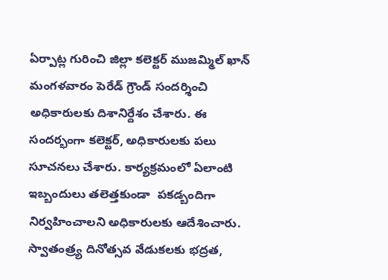ఏర్పాట్ల గురించి జిల్లా కలెక్టర్ ముజమ్మిల్ ఖాన్ మంగళవారం పెరేడ్ గ్రౌండ్ సందర్శించి అధికారులకు దిశానిర్దేశం చేశారు. ఈ సందర్భంగా కలెక్టర్, అధికారులకు పలు సూచనలు చేశారు. కార్యక్రమంలో ఏలాంటి ఇబ్బందులు తలెత్తకుండా  పకడ్బందిగా నిర్వహించాలని అధికారులకు ఆదేశించారు. స్వాతంత్ర్య దినోత్సవ వేడుకలకు భద్రత,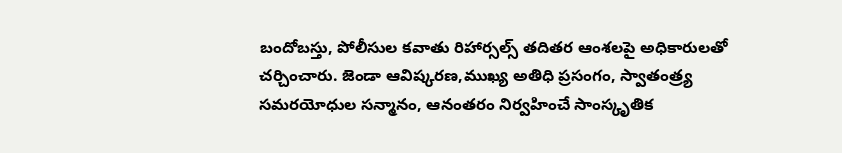బందోబస్తు, పోలీసుల కవాతు రిహార్సల్స్ తదితర ఆంశలపై అధికారులతో చర్చించారు. జెండా ఆవిష్కరణ,ముఖ్య అతిధి ప్రసంగం, స్వాతంత్ర్య సమరయోధుల సన్మానం, ఆనంతరం నిర్వహించే సాంస్కృతిక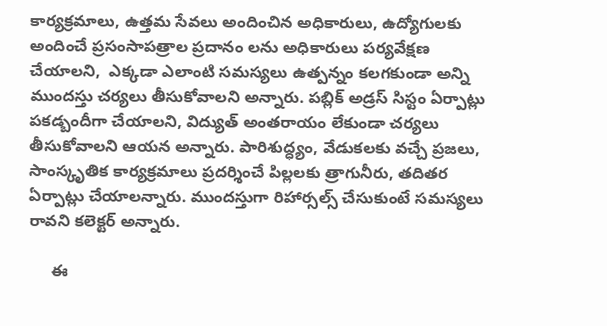కార్యక్రమాలు, ఉత్తమ సేవలు అందించిన అధికారులు, ఉద్యోగులకు అందించే ప్రసంసాపత్రాల ప్రదానం లను అధికారులు పర్యవేక్షణ చేయాలని,  ఎక్కడా ఎలాంటి సమస్యలు ఉత్పన్నం కలగకుండా అన్ని ముందస్తు చర్యలు తీసుకోవాలని అన్నారు. పబ్లిక్ అడ్రస్ సిస్టం ఏర్పాట్లు పకడ్బందీగా చేయాలని, విద్యుత్ అంతరాయం లేకుండా చర్యలు తీసుకోవాలని ఆయన అన్నారు. పారిశుద్ధ్యం, వేడుకలకు వచ్చే ప్రజలు, సాంస్కృతిక కార్యక్రమాలు ప్రదర్శించే పిల్లలకు త్రాగునీరు, తదితర ఏర్పాట్లు చేయాలన్నారు. ముందస్తుగా రిహార్సల్స్ చేసుకుంటే సమస్యలు రావని కలెక్టర్ అన్నారు.

     ఈ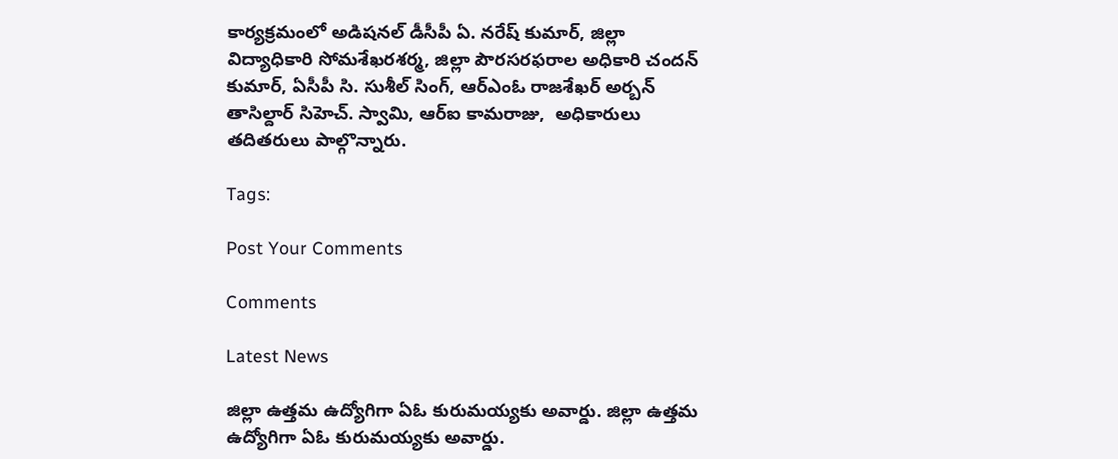కార్యక్రమంలో అడిషనల్ డీసీపీ ఏ. నరేష్ కుమార్, జిల్లా విద్యాధికారి సోమశేఖరశర్మ, జిల్లా పౌరసరఫరాల అధికారి చందన్ కుమార్, ఏసీపీ సి. సుశీల్ సింగ్, ఆర్ఎంఓ రాజశేఖర్ అర్బన్ తాసిల్దార్ సిహెచ్. స్వామి, ఆర్ఐ కామరాజు,  అధికారులు తదితరులు పాల్గొన్నారు.

Tags:

Post Your Comments

Comments

Latest News

జిల్లా ఉత్తమ ఉద్యోగిగా ఏఓ కురుమయ్యకు అవార్డు. జిల్లా ఉత్తమ ఉద్యోగిగా ఏఓ కురుమయ్యకు అవార్డు.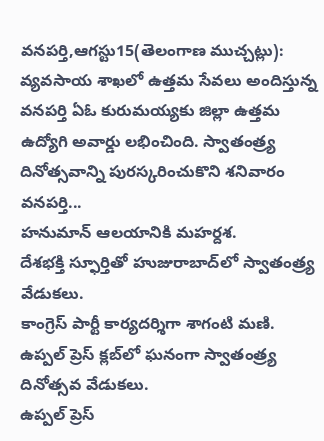వనపర్తి,ఆగస్టు15(తెలంగాణ ముచ్చట్లు): వ్యవసాయ శాఖలో ఉత్తమ సేవలు అందిస్తున్న వనపర్తి ఏఓ కురుమయ్యకు జిల్లా ఉత్తమ ఉద్యోగి అవార్డు లభించింది. స్వాతంత్ర్య దినోత్సవాన్ని పురస్కరించుకొని శనివారం వనపర్తి...
హనుమాన్ ఆలయానికి మహర్దశ.
దేశభక్తి స్ఫూర్తితో హుజురాబాద్‌లో స్వాతంత్ర్య వేడుకలు.
కాంగ్రెస్ పార్టీ కార్యదర్శిగా శాగంటి మణి.
ఉప్పల్ ప్రెస్ క్లబ్‌లో ఘనంగా స్వాతంత్ర్య దినోత్సవ వేడుకలు.
ఉప్పల్ ప్రెస్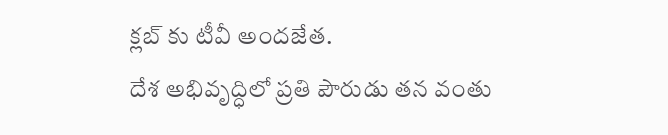క్లబ్‌ కు టీవీ అందజేత.
దేశ అభివృద్ధిలో ప్రతి పౌరుడు తన వంతు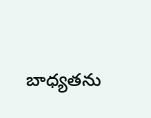బాధ్యతను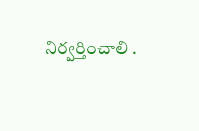నిర్వర్తించాలి .